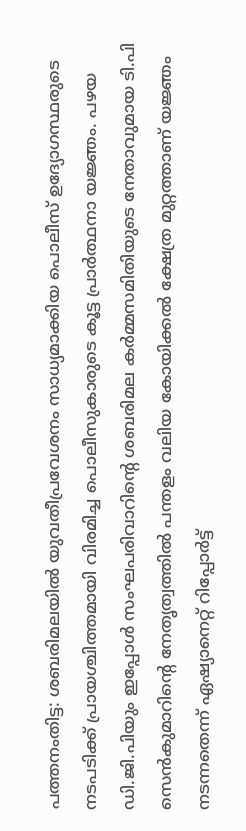പത്തനംതിട്ട: ശബരിമലയില്‍ യുവതീപ്രവേശനം സാധ്യമാക്കിയ പൊലീസ് ഉദ്യോഗസ്ഥരുടെ നടപടിക്ക് പ്രായശ്ചിത്തമായി വിരമിച്ച പൊലീസുകാരുടെ കൂട്ട പ്രാര്‍ത്ഥനാ യജ്ഞം. പഴയ ഡി.ജി.പിയും ഇപ്പോള്‍ സംഘപരിവാറിന്റെ ശബരിമല കര്‍മ്മസമിതിയുടെ നേതാവുമായ ടി.പി സെന്‍കുമാറിന്റെ നേതൃത്വത്തില്‍ പന്തളം വലിയ കോയിക്കല്‍ ക്ഷേത്ര മുറ്റത്താണ് യജ്ഞം നടന്നതെന്ന് ഏഷ്യാനെറ്റ് റിപ്പോര്‍ട്ട്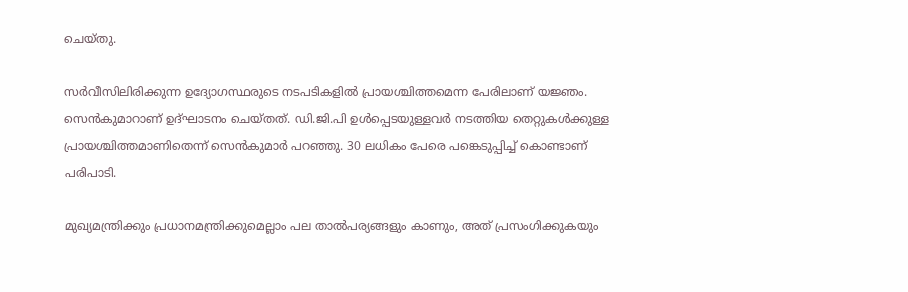ചെയ്തു.

സര്‍വീസിലിരിക്കുന്ന ഉദ്യോഗസ്ഥരുടെ നടപടികളില്‍ പ്രായശ്ചിത്തമെന്ന പേരിലാണ് യജ്ഞം. സെന്‍കുമാറാണ് ഉദ്ഘാടനം ചെയ്തത്. ഡി.ജി.പി ഉള്‍പ്പെടയുള്ളവര്‍ നടത്തിയ തെറ്റുകള്‍ക്കുള്ള പ്രായശ്ചിത്തമാണിതെന്ന് സെന്‍കുമാര്‍ പറഞ്ഞു. 30 ലധികം പേരെ പങ്കെടുപ്പിച്ച് കൊണ്ടാണ് പരിപാടി.

മുഖ്യമന്ത്രിക്കും പ്രധാനമന്ത്രിക്കുമെല്ലാം പല താല്‍പര്യങ്ങളും കാണും, അത് പ്രസംഗിക്കുകയും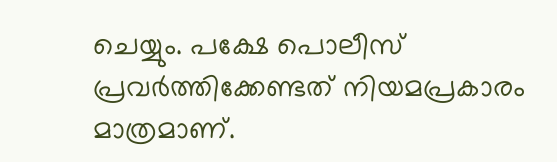ചെയ്യും. പക്ഷേ പൊലീസ് പ്രവര്‍ത്തിക്കേണ്ടത് നിയമപ്രകാരം മാത്രമാണ്.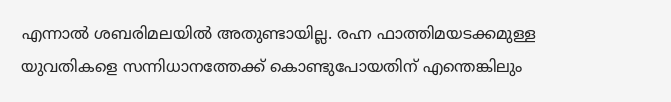എന്നാല്‍ ശബരിമലയില്‍ അതുണ്ടായില്ല. രഹ്ന ഫാത്തിമയടക്കമുള്ള യുവതികളെ സന്നിധാനത്തേക്ക് കൊണ്ടുപോയതിന് എന്തെങ്കിലും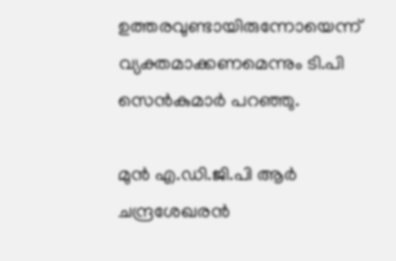ഉത്തരവുണ്ടായിരുന്നോയെന്ന് വ്യക്തമാക്കണമെന്നും ടി.പി സെന്‍കുമാര്‍ പറഞ്ഞു.

മുന്‍ എ.ഡി.ജി.പി ആര്‍ ചന്ദ്രശേഖരന്‍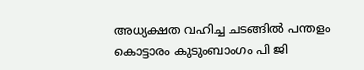അധ്യക്ഷത വഹിച്ച ചടങ്ങില്‍ പന്തളം കൊട്ടാരം കുടുംബാംഗം പി ജി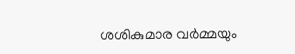ശശികുമാര വര്‍മ്മയും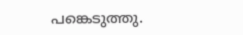പങ്കെടുത്തു.